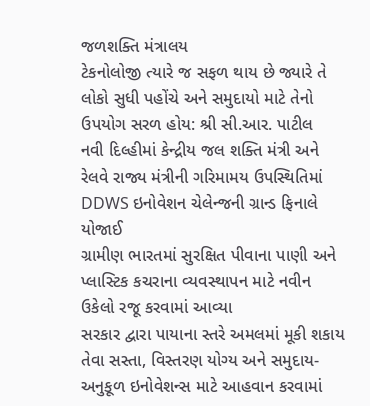જળશક્તિ મંત્રાલય
ટેકનોલોજી ત્યારે જ સફળ થાય છે જ્યારે તે લોકો સુધી પહોંચે અને સમુદાયો માટે તેનો ઉપયોગ સરળ હોય: શ્રી સી.આર. પાટીલ
નવી દિલ્હીમાં કેન્દ્રીય જલ શક્તિ મંત્રી અને રેલવે રાજ્ય મંત્રીની ગરિમામય ઉપસ્થિતિમાં DDWS ઇનોવેશન ચેલેન્જની ગ્રાન્ડ ફિનાલે યોજાઈ
ગ્રામીણ ભારતમાં સુરક્ષિત પીવાના પાણી અને પ્લાસ્ટિક કચરાના વ્યવસ્થાપન માટે નવીન ઉકેલો રજૂ કરવામાં આવ્યા
સરકાર દ્વારા પાયાના સ્તરે અમલમાં મૂકી શકાય તેવા સસ્તા, વિસ્તરણ યોગ્ય અને સમુદાય-અનુકૂળ ઇનોવેશન્સ માટે આહવાન કરવામાં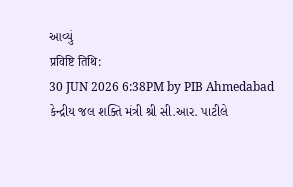આવ્યું
प्रविष्टि तिथि:
30 JUN 2026 6:38PM by PIB Ahmedabad
કેન્દ્રીય જલ શક્તિ મંત્રી શ્રી સી.આર. પાટીલે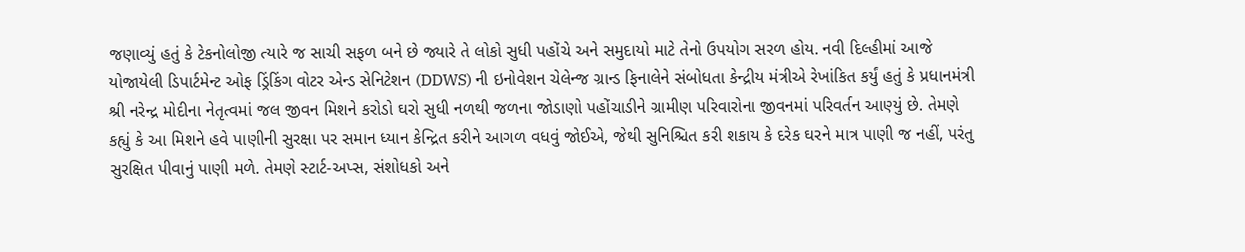જણાવ્યું હતું કે ટેકનોલોજી ત્યારે જ સાચી સફળ બને છે જ્યારે તે લોકો સુધી પહોંચે અને સમુદાયો માટે તેનો ઉપયોગ સરળ હોય. નવી દિલ્હીમાં આજે યોજાયેલી ડિપાર્ટમેન્ટ ઓફ ડ્રિંકિંગ વોટર એન્ડ સેનિટેશન (DDWS) ની ઇનોવેશન ચેલેન્જ ગ્રાન્ડ ફિનાલેને સંબોધતા કેન્દ્રીય મંત્રીએ રેખાંકિત કર્યું હતું કે પ્રધાનમંત્રી શ્રી નરેન્દ્ર મોદીના નેતૃત્વમાં જલ જીવન મિશને કરોડો ઘરો સુધી નળથી જળના જોડાણો પહોંચાડીને ગ્રામીણ પરિવારોના જીવનમાં પરિવર્તન આણ્યું છે. તેમણે કહ્યું કે આ મિશને હવે પાણીની સુરક્ષા પર સમાન ધ્યાન કેન્દ્રિત કરીને આગળ વધવું જોઈએ, જેથી સુનિશ્ચિત કરી શકાય કે દરેક ઘરને માત્ર પાણી જ નહીં, પરંતુ સુરક્ષિત પીવાનું પાણી મળે. તેમણે સ્ટાર્ટ-અપ્સ, સંશોધકો અને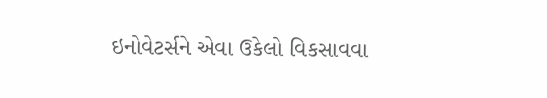ઇનોવેટર્સને એવા ઉકેલો વિકસાવવા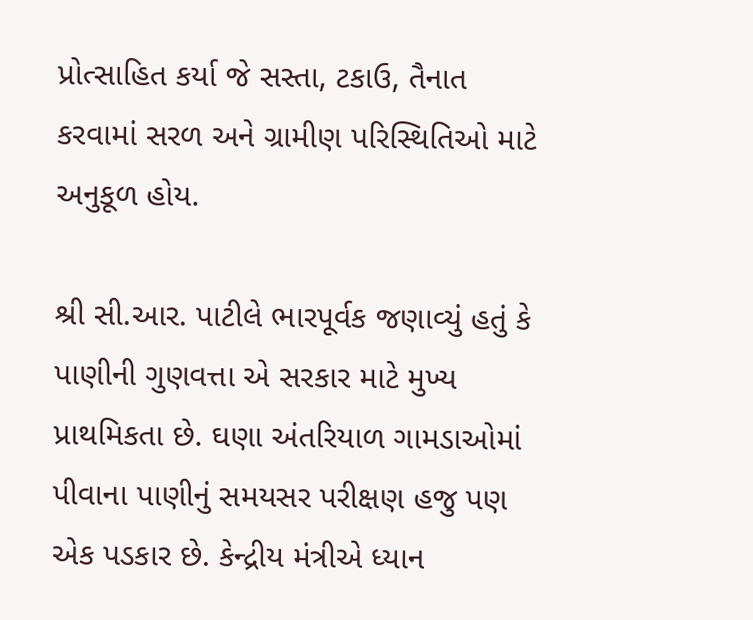પ્રોત્સાહિત કર્યા જે સસ્તા, ટકાઉ, તૈનાત કરવામાં સરળ અને ગ્રામીણ પરિસ્થિતિઓ માટે અનુકૂળ હોય.

શ્રી સી.આર. પાટીલે ભારપૂર્વક જણાવ્યું હતું કે પાણીની ગુણવત્તા એ સરકાર માટે મુખ્ય પ્રાથમિકતા છે. ઘણા અંતરિયાળ ગામડાઓમાં પીવાના પાણીનું સમયસર પરીક્ષણ હજુ પણ એક પડકાર છે. કેન્દ્રીય મંત્રીએ ધ્યાન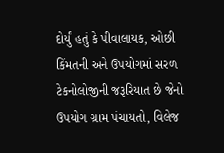દોર્યું હતું કે પીવાલાયક, ઓછી કિંમતની અને ઉપયોગમાં સરળ ટેકનોલોજીની જરૂરિયાત છે જેનો ઉપયોગ ગ્રામ પંચાયતો, વિલેજ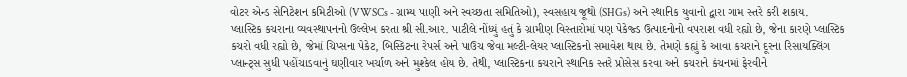વોટર એન્ડ સેનિટેશન કમિટીઓ (VWSCs - ગ્રામ્ય પાણી અને સ્વચ્છતા સમિતિઓ), સ્વસહાય જૂથો (SHGs) અને સ્થાનિક યુવાનો દ્વારા ગામ સ્તરે કરી શકાય.
પ્લાસ્ટિક કચરાના વ્યવસ્થાપનનો ઉલ્લેખ કરતા શ્રી સી.આર. પાટીલે નોંધ્યું હતું કે ગ્રામીણ વિસ્તારોમાં પણ પેકેજ્ડ ઉત્પાદનોનો વપરાશ વધી રહ્યો છે, જેના કારણે પ્લાસ્ટિક કચરો વધી રહ્યો છે, જેમાં ચિપ્સના પેકેટ, બિસ્કિટના રેપર્સ અને પાઉચ જેવા મલ્ટી-લેયર પ્લાસ્ટિકનો સમાવેશ થાય છે. તેમણે કહ્યું કે આવા કચરાને દૂરના રિસાયક્લિંગ પ્લાન્ટ્સ સુધી પહોંચાડવાનું ઘણીવાર ખર્ચાળ અને મુશ્કેલ હોય છે. તેથી, પ્લાસ્ટિકના કચરાને સ્થાનિક સ્તરે પ્રોસેસ કરવા અને કચરાને કંચનમાં ફેરવીને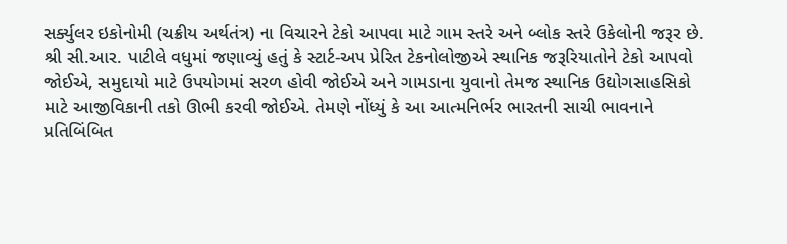સર્ક્યુલર ઇકોનોમી (ચક્રીય અર્થતંત્ર) ના વિચારને ટેકો આપવા માટે ગામ સ્તરે અને બ્લોક સ્તરે ઉકેલોની જરૂર છે.
શ્રી સી.આર. પાટીલે વધુમાં જણાવ્યું હતું કે સ્ટાર્ટ-અપ પ્રેરિત ટેકનોલોજીએ સ્થાનિક જરૂરિયાતોને ટેકો આપવો જોઈએ, સમુદાયો માટે ઉપયોગમાં સરળ હોવી જોઈએ અને ગામડાના યુવાનો તેમજ સ્થાનિક ઉદ્યોગસાહસિકો માટે આજીવિકાની તકો ઊભી કરવી જોઈએ. તેમણે નોંધ્યું કે આ આત્મનિર્ભર ભારતની સાચી ભાવનાને પ્રતિબિંબિત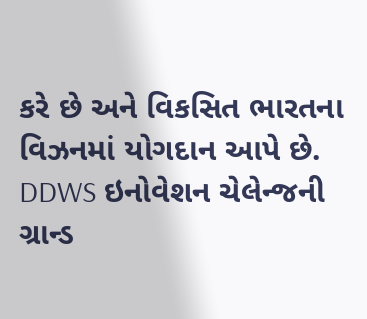કરે છે અને વિકસિત ભારતના વિઝનમાં યોગદાન આપે છે.
DDWS ઇનોવેશન ચેલેન્જની ગ્રાન્ડ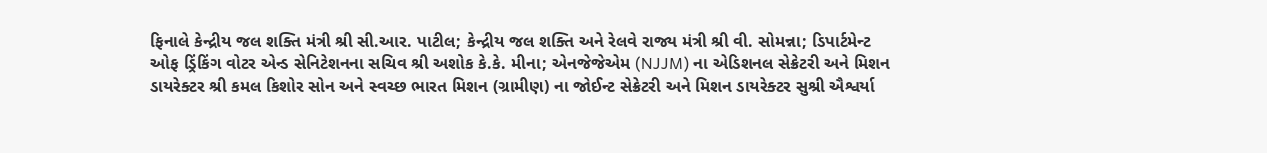ફિનાલે કેન્દ્રીય જલ શક્તિ મંત્રી શ્રી સી.આર. પાટીલ; કેન્દ્રીય જલ શક્તિ અને રેલવે રાજ્ય મંત્રી શ્રી વી. સોમન્ના; ડિપાર્ટમેન્ટ ઓફ ડ્રિંકિંગ વોટર એન્ડ સેનિટેશનના સચિવ શ્રી અશોક કે.કે. મીના; એનજેજેએમ (NJJM) ના એડિશનલ સેક્રેટરી અને મિશન ડાયરેક્ટર શ્રી કમલ કિશોર સોન અને સ્વચ્છ ભારત મિશન (ગ્રામીણ) ના જોઈન્ટ સેક્રેટરી અને મિશન ડાયરેક્ટર સુશ્રી ઐશ્વર્યા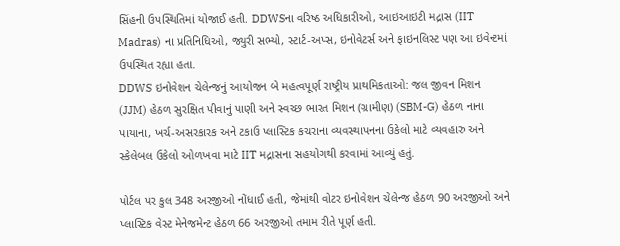સિંહની ઉપસ્થિતિમાં યોજાઈ હતી. DDWSના વરિષ્ઠ અધિકારીઓ, આઇઆઇટી મદ્રાસ (IIT Madras) ના પ્રતિનિધિઓ, જ્યુરી સભ્યો, સ્ટાર્ટ-અપ્સ, ઇનોવેટર્સ અને ફાઇનલિસ્ટ પણ આ ઇવેન્ટમાં ઉપસ્થિત રહ્યા હતા.
DDWS ઇનોવેશન ચેલેન્જનું આયોજન બે મહત્વપૂર્ણ રાષ્ટ્રીય પ્રાથમિકતાઓ: જલ જીવન મિશન (JJM) હેઠળ સુરક્ષિત પીવાનું પાણી અને સ્વચ્છ ભારત મિશન (ગ્રામીણ) (SBM-G) હેઠળ નાના પાયાના, ખર્ચ-અસરકારક અને ટકાઉ પ્લાસ્ટિક કચરાના વ્યવસ્થાપનના ઉકેલો માટે વ્યવહારુ અને સ્કેલેબલ ઉકેલો ઓળખવા માટે IIT મદ્રાસના સહયોગથી કરવામાં આવ્યું હતું.

પોર્ટલ પર કુલ 348 અરજીઓ નોંધાઈ હતી, જેમાંથી વોટર ઇનોવેશન ચેલેન્જ હેઠળ 90 અરજીઓ અને પ્લાસ્ટિક વેસ્ટ મેનેજમેન્ટ હેઠળ 66 અરજીઓ તમામ રીતે પૂર્ણ હતી.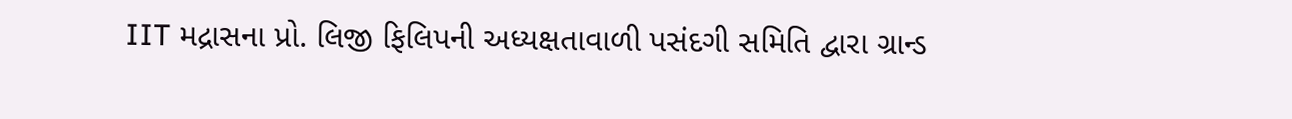IIT મદ્રાસના પ્રો. લિજી ફિલિપની અધ્યક્ષતાવાળી પસંદગી સમિતિ દ્વારા ગ્રાન્ડ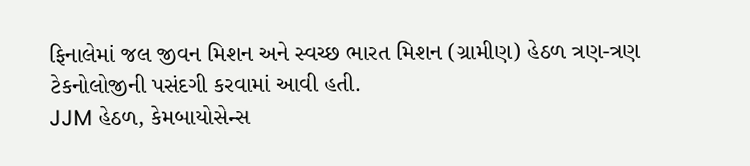ફિનાલેમાં જલ જીવન મિશન અને સ્વચ્છ ભારત મિશન (ગ્રામીણ) હેઠળ ત્રણ-ત્રણ ટેકનોલોજીની પસંદગી કરવામાં આવી હતી.
JJM હેઠળ, કેમબાયોસેન્સ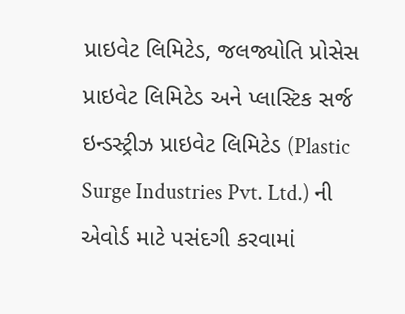પ્રાઇવેટ લિમિટેડ, જલજ્યોતિ પ્રોસેસ પ્રાઇવેટ લિમિટેડ અને પ્લાસ્ટિક સર્જ ઇન્ડસ્ટ્રીઝ પ્રાઇવેટ લિમિટેડ (Plastic Surge Industries Pvt. Ltd.) ની એવોર્ડ માટે પસંદગી કરવામાં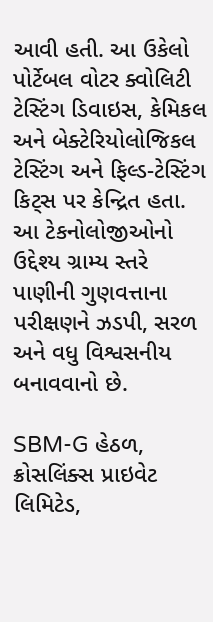આવી હતી. આ ઉકેલો પોર્ટેબલ વોટર ક્વોલિટી ટેસ્ટિંગ ડિવાઇસ, કેમિકલ અને બેક્ટેરિયોલોજિકલ ટેસ્ટિંગ અને ફિલ્ડ-ટેસ્ટિંગ કિટ્સ પર કેન્દ્રિત હતા. આ ટેકનોલોજીઓનો ઉદ્દેશ્ય ગ્રામ્ય સ્તરે પાણીની ગુણવત્તાના પરીક્ષણને ઝડપી, સરળ અને વધુ વિશ્વસનીય બનાવવાનો છે.

SBM-G હેઠળ, ક્રોસલિંક્સ પ્રાઇવેટ લિમિટેડ,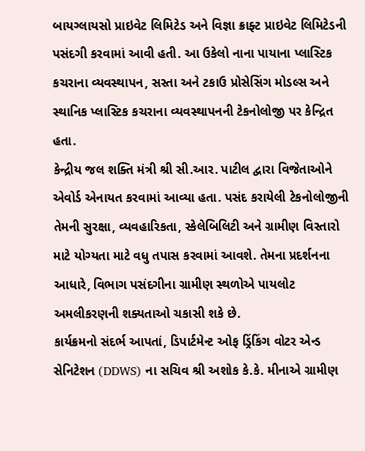બાયગ્લાયસો પ્રાઇવેટ લિમિટેડ અને વિજ્ઞા ક્રાફ્ટ પ્રાઇવેટ લિમિટેડની પસંદગી કરવામાં આવી હતી. આ ઉકેલો નાના પાયાના પ્લાસ્ટિક કચરાના વ્યવસ્થાપન, સસ્તા અને ટકાઉ પ્રોસેસિંગ મોડલ્સ અને સ્થાનિક પ્લાસ્ટિક કચરાના વ્યવસ્થાપનની ટેકનોલોજી પર કેન્દ્રિત હતા.
કેન્દ્રીય જલ શક્તિ મંત્રી શ્રી સી.આર. પાટીલ દ્વારા વિજેતાઓને એવોર્ડ એનાયત કરવામાં આવ્યા હતા. પસંદ કરાયેલી ટેકનોલોજીની તેમની સુરક્ષા, વ્યવહારિકતા, સ્કેલેબિલિટી અને ગ્રામીણ વિસ્તારો માટે યોગ્યતા માટે વધુ તપાસ કરવામાં આવશે. તેમના પ્રદર્શનના આધારે, વિભાગ પસંદગીના ગ્રામીણ સ્થળોએ પાયલોટ અમલીકરણની શક્યતાઓ ચકાસી શકે છે.
કાર્યક્રમનો સંદર્ભ આપતાં, ડિપાર્ટમેન્ટ ઓફ ડ્રિંકિંગ વોટર એન્ડ સેનિટેશન (DDWS) ના સચિવ શ્રી અશોક કે.કે. મીનાએ ગ્રામીણ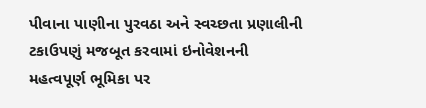પીવાના પાણીના પુરવઠા અને સ્વચ્છતા પ્રણાલીની ટકાઉપણું મજબૂત કરવામાં ઇનોવેશનની મહત્વપૂર્ણ ભૂમિકા પર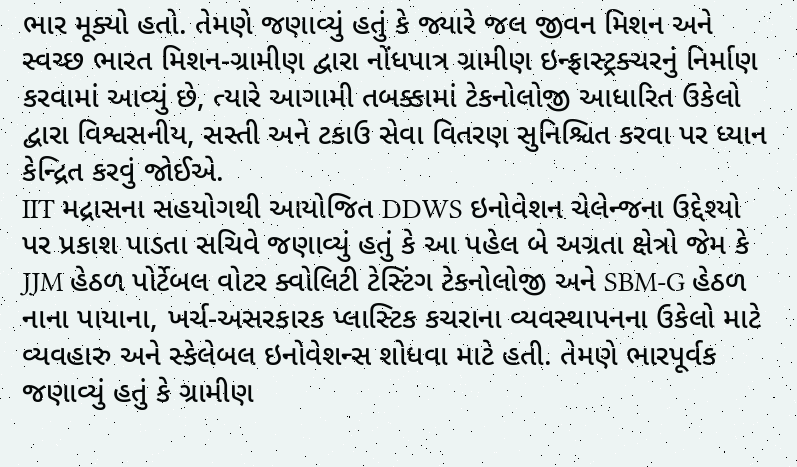ભાર મૂક્યો હતો. તેમણે જણાવ્યું હતું કે જ્યારે જલ જીવન મિશન અને સ્વચ્છ ભારત મિશન-ગ્રામીણ દ્વારા નોંધપાત્ર ગ્રામીણ ઇન્ફ્રાસ્ટ્રક્ચરનું નિર્માણ કરવામાં આવ્યું છે, ત્યારે આગામી તબક્કામાં ટેકનોલોજી આધારિત ઉકેલો દ્વારા વિશ્વસનીય, સસ્તી અને ટકાઉ સેવા વિતરણ સુનિશ્ચિત કરવા પર ધ્યાન કેન્દ્રિત કરવું જોઈએ.
IIT મદ્રાસના સહયોગથી આયોજિત DDWS ઇનોવેશન ચેલેન્જના ઉદ્દેશ્યો પર પ્રકાશ પાડતા સચિવે જણાવ્યું હતું કે આ પહેલ બે અગ્રતા ક્ષેત્રો જેમ કે JJM હેઠળ પોર્ટેબલ વોટર ક્વોલિટી ટેસ્ટિંગ ટેકનોલોજી અને SBM-G હેઠળ નાના પાયાના, ખર્ચ-અસરકારક પ્લાસ્ટિક કચરાના વ્યવસ્થાપનના ઉકેલો માટે વ્યવહારુ અને સ્કેલેબલ ઇનોવેશન્સ શોધવા માટે હતી. તેમણે ભારપૂર્વક જણાવ્યું હતું કે ગ્રામીણ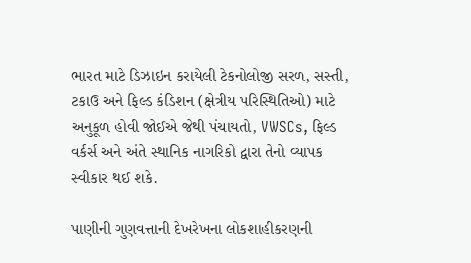ભારત માટે ડિઝાઇન કરાયેલી ટેકનોલોજી સરળ, સસ્તી, ટકાઉ અને ફિલ્ડ કંડિશન (ક્ષેત્રીય પરિસ્થિતિઓ) માટે અનુકૂળ હોવી જોઈએ જેથી પંચાયતો, VWSCs, ફિલ્ડ વર્કર્સ અને અંતે સ્થાનિક નાગરિકો દ્વારા તેનો વ્યાપક સ્વીકાર થઈ શકે.

પાણીની ગુણવત્તાની દેખરેખના લોકશાહીકરણની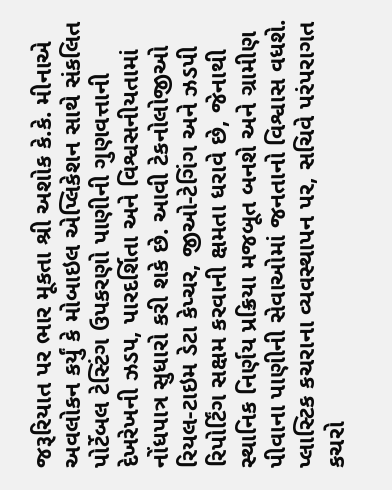જરૂરિયાત પર ભાર મૂકતા શ્રી અશોક કે.કે. મીનાએ અવલોકન કર્યું કે મોબાઇલ એપ્લિકેશન સાથે સંકલિત પોર્ટેબલ ટેસ્ટિંગ ઉપકરણો પાણીની ગુણવત્તાની દેખરેખની ઝડપ, પારદર્શિતા અને વિશ્વસનીયતામાં નોંધપાત્ર સુધારો કરી શકે છે. આવી ટેકનોલોજીઓ રિયલ-ટાઇમ ડેટા કેપ્ચર, જીઓ-ટેગિંગ અને ઝડપી રિપોર્ટિંગ સક્ષમ કરવાની ક્ષમતા ધરાવે છે, જેનાથી સ્થાનિક નિર્ણય પ્રક્રિયા મજબૂત બનશે અને ગ્રામીણ પીવાના પાણીની સેવાઓમાં જનતાનો વિશ્વાસ વધશે.
પ્લાસ્ટિક કચરાના વ્યવસ્થાપન પર, સચિવે પરંપરાગત કચરો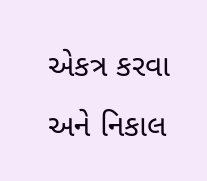એકત્ર કરવા અને નિકાલ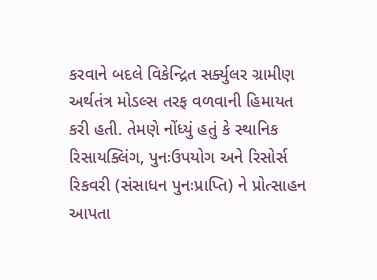કરવાને બદલે વિકેન્દ્રિત સર્ક્યુલર ગ્રામીણ અર્થતંત્ર મોડલ્સ તરફ વળવાની હિમાયત કરી હતી. તેમણે નોંધ્યું હતું કે સ્થાનિક રિસાયક્લિંગ, પુનઃઉપયોગ અને રિસોર્સ રિકવરી (સંસાધન પુનઃપ્રાપ્તિ) ને પ્રોત્સાહન આપતા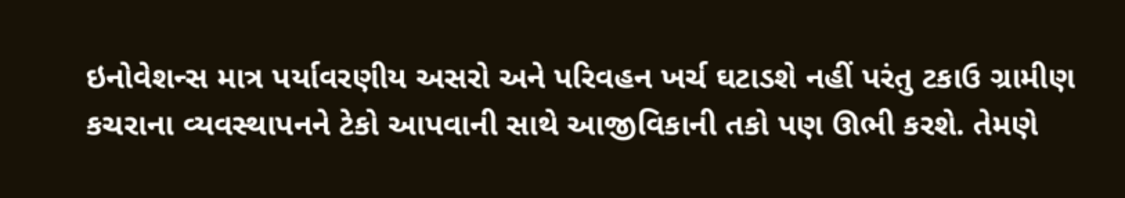ઇનોવેશન્સ માત્ર પર્યાવરણીય અસરો અને પરિવહન ખર્ચ ઘટાડશે નહીં પરંતુ ટકાઉ ગ્રામીણ કચરાના વ્યવસ્થાપનને ટેકો આપવાની સાથે આજીવિકાની તકો પણ ઊભી કરશે. તેમણે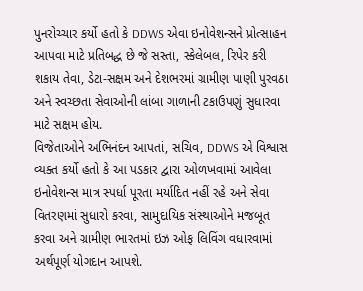પુનરોચ્ચાર કર્યો હતો કે DDWS એવા ઇનોવેશન્સને પ્રોત્સાહન આપવા માટે પ્રતિબદ્ધ છે જે સસ્તા, સ્કેલેબલ, રિપેર કરી શકાય તેવા, ડેટા-સક્ષમ અને દેશભરમાં ગ્રામીણ પાણી પુરવઠા અને સ્વચ્છતા સેવાઓની લાંબા ગાળાની ટકાઉપણું સુધારવા માટે સક્ષમ હોય.
વિજેતાઓને અભિનંદન આપતાં, સચિવ, DDWS એ વિશ્વાસ વ્યક્ત કર્યો હતો કે આ પડકાર દ્વારા ઓળખવામાં આવેલા ઇનોવેશન્સ માત્ર સ્પર્ધા પૂરતા મર્યાદિત નહીં રહે અને સેવા વિતરણમાં સુધારો કરવા, સામુદાયિક સંસ્થાઓને મજબૂત કરવા અને ગ્રામીણ ભારતમાં ઇઝ ઓફ લિવિંગ વધારવામાં અર્થપૂર્ણ યોગદાન આપશે.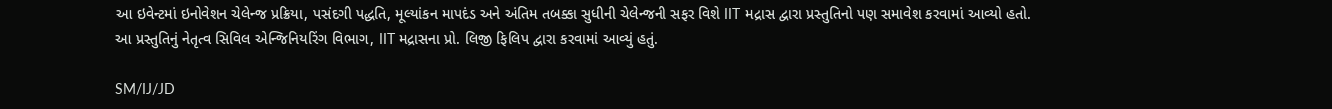આ ઇવેન્ટમાં ઇનોવેશન ચેલેન્જ પ્રક્રિયા, પસંદગી પદ્ધતિ, મૂલ્યાંકન માપદંડ અને અંતિમ તબક્કા સુધીની ચેલેન્જની સફર વિશે IIT મદ્રાસ દ્વારા પ્રસ્તુતિનો પણ સમાવેશ કરવામાં આવ્યો હતો. આ પ્રસ્તુતિનું નેતૃત્વ સિવિલ એન્જિનિયરિંગ વિભાગ, IIT મદ્રાસના પ્રો. લિજી ફિલિપ દ્વારા કરવામાં આવ્યું હતું.

SM/IJ/JD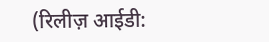(रिलीज़ आईडी: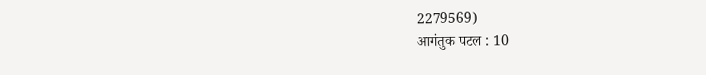2279569)
आगंतुक पटल : 10